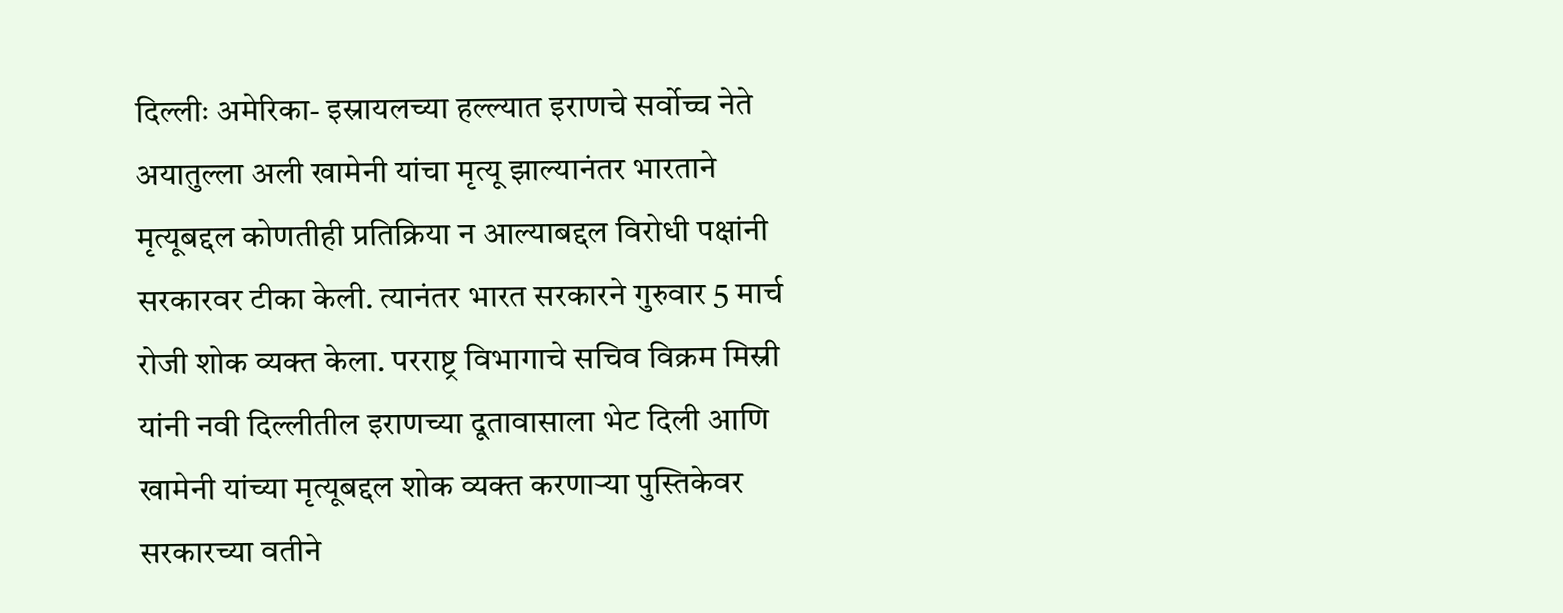दिल्लीः अमेरिका- इस्रायलच्या हल्ल्यात इराणचे सर्वोच्च नेते अयातुल्ला अली खामेनी यांचा मृत्यू झाल्यानंतर भारताने मृत्यूबद्दल कोणतीही प्रतिक्रिया न आल्याबद्दल विरोधी पक्षांनी सरकारवर टीका केली. त्यानंतर भारत सरकारने गुरुवार 5 मार्च रोजी शोक व्यक्त केला. परराष्ट्र विभागाचे सचिव विक्रम मिस्री यांनी नवी दिल्लीतील इराणच्या दूतावासाला भेट दिली आणि खामेनी यांच्या मृत्यूबद्दल शोक व्यक्त करणाऱ्या पुस्तिकेवर सरकारच्या वतीने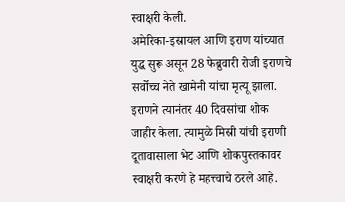स्वाक्षरी केली.
अमेरिका-इस्रायल आणि इराण यांच्यात युद्ध सुरू असून 28 फेब्रुवारी रोजी इराणचे सर्वोच्च नेते खामेनी यांचा मृत्यू झाला. इराणने त्यानंतर 40 दिवसांचा शोक जाहीर केला. त्यामुळे मिस्री यांची इराणी दूतावासाला भेट आणि शोकपुस्तकावर स्वाक्षरी करणे हे महत्त्वाचे ठरले आहे.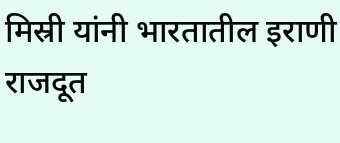मिस्री यांनी भारतातील इराणी राजदूत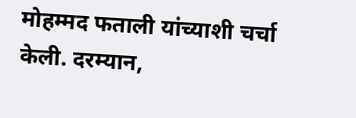मोहम्मद फताली यांच्याशी चर्चा केली. दरम्यान,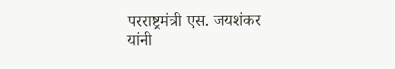परराष्ट्रमंत्री एस. जयशंकर यांनी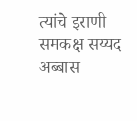त्यांचे इराणी समकक्ष सय्यद अब्बास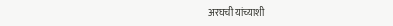अरघची यांच्याशी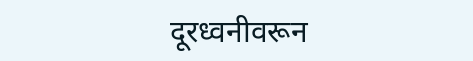दूरध्वनीवरून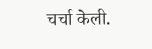चर्चा केली.